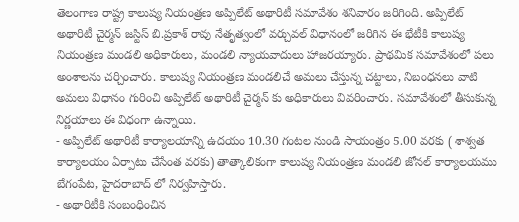తెలంగాణ రాష్ట్ర కాలుష్య నియంత్రణ అప్పిలేట్ అథారిటీ సమావేశం శనివారం జరిగింది. అప్పిలేట్ అథారిటీ చైర్మన్ జస్టిస్ బి.ప్రకాశ్ రావు నేతృత్వంలో వర్చువల్ విధానంలో జరిగిన ఈ భేటీకి కాలుష్య నియంత్రణ మండలి అధికారులు, మండలి న్యాయవాదులు హాజరయ్యారు. ప్రాథమిక సమావేశంలో పలు అంశాలను చర్చించారు. కాలుష్య నియంత్రణ మండలిచే అమలు చేస్తున్న చట్టాలు, నిబంధనలు వాటి అమలు విధానం గురించి అప్పిలేట్ అథారిటీ చైర్మన్ కు అధికారులు వివరించారు. సమావేశంలో తీసుకున్న నిర్ణయాలు ఈ విధంగా ఉన్నాయి.
- అప్పిలేట్ అథారిటీ కార్యాలయాన్ని ఉదయం 10.30 గంటల నుండి సాయంత్రం 5.00 వరకు ( శాశ్వత కార్యాలయం ఏర్పాటు చేసేంత వరకు) తాత్కాలికంగా కాలుష్య నియంత్రణ మండలి జోనల్ కార్యాలయము బేగంపేట, హైదరాబాద్ లో నిర్వహిస్తారు.
- అథారిటీకి సంబంధించిన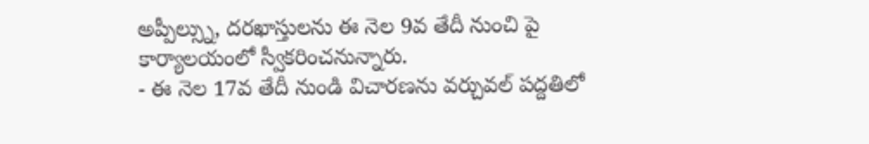అప్పీల్స్ను, దరఖాస్తులను ఈ నెల 9వ తేదీ నుంచి పై కార్యాలయంలో స్వీకరించనున్నారు.
- ఈ నెల 17వ తేదీ నుండి విచారణను వర్చువల్ పద్దతిలో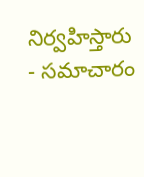నిర్వహిస్తారు
- సమాచారం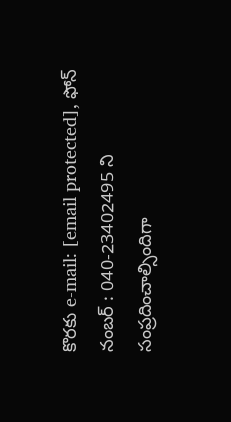కొరకు e-mail: [email protected], ఫోన్ నంబర్ : 040-23402495 ని సంప్రదించాల్సిందిగా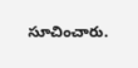సూచించారు.